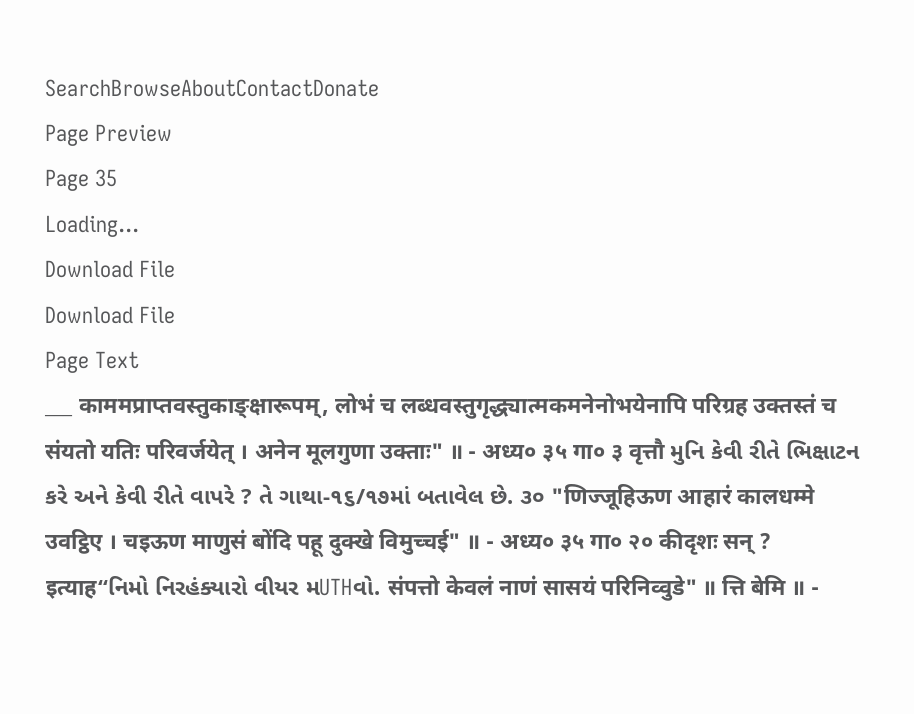SearchBrowseAboutContactDonate
Page Preview
Page 35
Loading...
Download File
Download File
Page Text
___ काममप्राप्तवस्तुकाङ्क्षारूपम्, लोभं च लब्धवस्तुगृद्ध्यात्मकमनेनोभयेनापि परिग्रह उक्तस्तं च संयतो यतिः परिवर्जयेत् । अनेन मूलगुणा उक्ताः" ॥ - अध्य० ३५ गा० ३ वृत्तौ મુનિ કેવી રીતે ભિક્ષાટન કરે અને કેવી રીતે વાપરે ? તે ગાથા-૧૬/૧૭માં બતાવેલ છે. ૩૦ "णिज्जूहिऊण आहारं कालधम्मे उवट्ठिए । चइऊण माणुसं बोंदि पहू दुक्खे विमुच्चई" ॥ - अध्य० ३५ गा० २० कीदृशः सन् ? इत्याह“નિમો નિરહંક્યારો વીયર મUTHવો. संपत्तो केवलं नाणं सासयं परिनिव्वुडे" ॥ त्ति बेमि ॥ -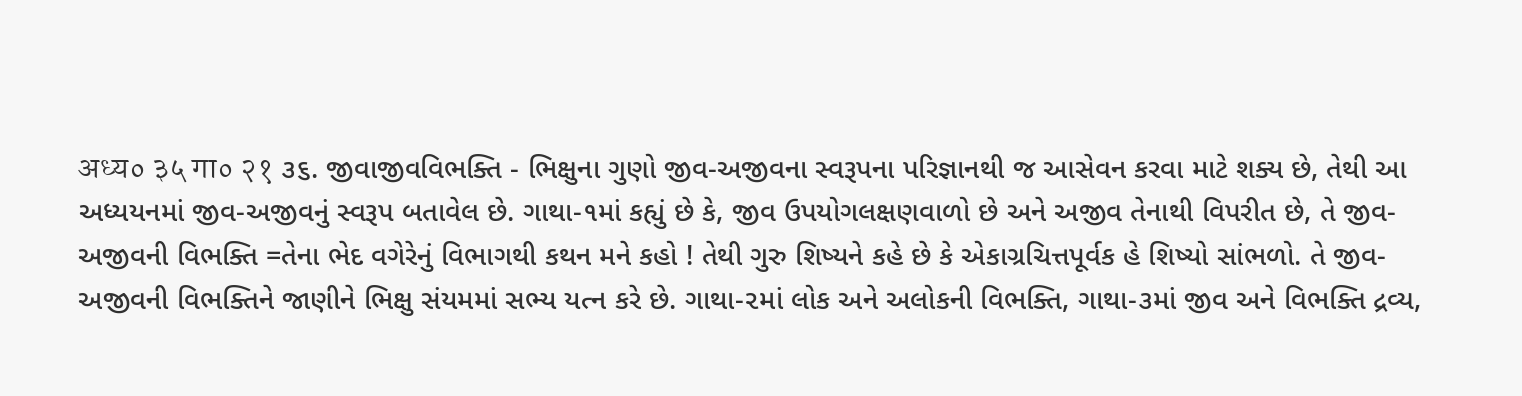अध्य० ३५ गा० २१ ૩૬. જીવાજીવવિભક્તિ - ભિક્ષુના ગુણો જીવ-અજીવના સ્વરૂપના પરિજ્ઞાનથી જ આસેવન કરવા માટે શક્ય છે, તેથી આ અધ્યયનમાં જીવ-અજીવનું સ્વરૂપ બતાવેલ છે. ગાથા-૧માં કહ્યું છે કે, જીવ ઉપયોગલક્ષણવાળો છે અને અજીવ તેનાથી વિપરીત છે, તે જીવ-અજીવની વિભક્તિ =તેના ભેદ વગેરેનું વિભાગથી કથન મને કહો ! તેથી ગુરુ શિષ્યને કહે છે કે એકાગ્રચિત્તપૂર્વક હે શિષ્યો સાંભળો. તે જીવ-અજીવની વિભક્તિને જાણીને ભિક્ષુ સંયમમાં સભ્ય યત્ન કરે છે. ગાથા-૨માં લોક અને અલોકની વિભક્તિ, ગાથા-૩માં જીવ અને વિભક્તિ દ્રવ્ય,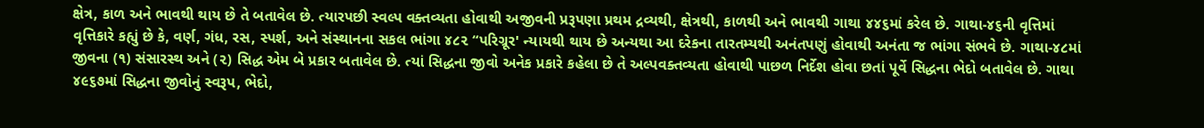ક્ષેત્ર, કાળ અને ભાવથી થાય છે તે બતાવેલ છે. ત્યારપછી સ્વલ્પ વક્તવ્યતા હોવાથી અજીવની પ્રરૂપણા પ્રથમ દ્રવ્યથી, ક્ષેત્રથી, કાળથી અને ભાવથી ગાથા ૪૪૬માં કરેલ છે. ગાથા-૪૬ની વૃત્તિમાં વૃત્તિકારે કહ્યું છે કે, વર્ણ, ગંધ, રસ, સ્પર્શ, અને સંસ્થાનના સકલ ભાંગા ૪૮૨ “પરિગ્રૂર' ન્યાયથી થાય છે અન્યથા આ દરેકના તારતમ્યથી અનંતપણું હોવાથી અનંતા જ ભાંગા સંભવે છે. ગાથા-૪૮માં જીવના (૧) સંસારસ્થ અને (૨) સિદ્ધ એમ બે પ્રકાર બતાવેલ છે. ત્યાં સિદ્ધના જીવો અનેક પ્રકારે કહેલા છે તે અલ્પવક્તવ્યતા હોવાથી પાછળ નિર્દેશ હોવા છતાં પૂર્વે સિદ્ધના ભેદો બતાવેલ છે. ગાથા ૪૯૬૭માં સિદ્ધના જીવોનું સ્વરૂપ, ભેદો,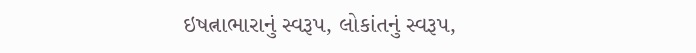ઇષત્નાભારાનું સ્વરૂપ, લોકાંતનું સ્વરૂપ,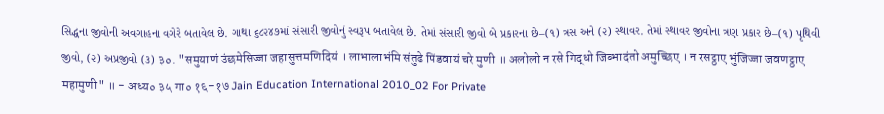સિદ્ધના જીવોની અવગાહના વગેરે બતાવેલ છે. ગાથા ૬૮૨૪૭માં સંસારી જીવોનું સ્વરૂપ બતાવેલ છે. તેમાં સંસારી જીવો બે પ્રકારના છે–(૧) ત્રસ અને (૨) સ્થાવર. તેમાં સ્થાવર જીવોના ત્રણ પ્રકાર છે–(૧) પૃથિવી જીવો, (૨) અપ્રજીવો (૩) ३०. "समुयाणं उंछमेसिज्जा जहासुत्तमणिदियं । लाभालाभंमि संतुढे पिंडवायं चरे मुणी ॥ अलोलो न रसे गिद्धो जिब्भादंतो अमुच्छिए । न रसट्ठाए भुंजिज्जा जवणट्ठाए महामुणी" ॥ - अध्य० ३५ गा० १६-१७ Jain Education International 2010_02 For Private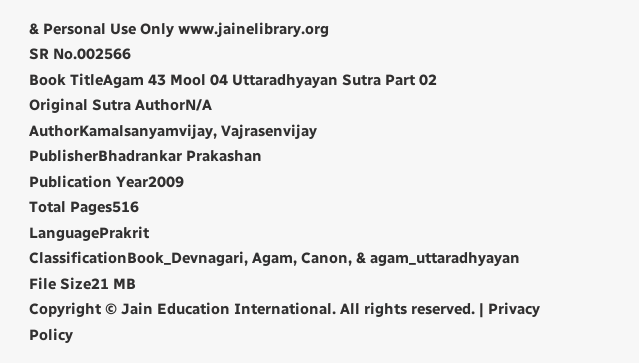& Personal Use Only www.jainelibrary.org
SR No.002566
Book TitleAgam 43 Mool 04 Uttaradhyayan Sutra Part 02
Original Sutra AuthorN/A
AuthorKamalsanyamvijay, Vajrasenvijay
PublisherBhadrankar Prakashan
Publication Year2009
Total Pages516
LanguagePrakrit
ClassificationBook_Devnagari, Agam, Canon, & agam_uttaradhyayan
File Size21 MB
Copyright © Jain Education International. All rights reserved. | Privacy Policy